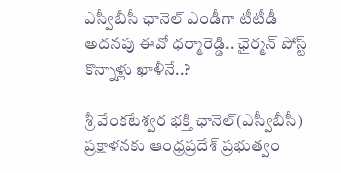ఎస్వీబీసీ ఛానెల్ ఎండీగా టీటీడీ అదనపు ఈవో ధర్మారెడ్డి.. ఛైర్మన్ పోస్ట్ కొన్నాళ్లు ఖాళీనే..?

శ్రీ వేంకటేశ్వర భక్తి ఛానెల్(ఎస్వీబీసీ) ప్రక్షాళనకు ఆంధ్రప్రదేశ్ ప్రభుత్వం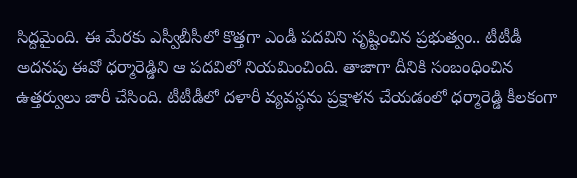సిద్దమైంది. ఈ మేరకు ఎస్వీబీసీలో కొత్తగా ఎండీ పదవిని సృష్టించిన ప్రభుత్వం.. టీటీడీ అదనపు ఈవో ధర్మారెడ్డిని ఆ పదవిలో నియమించింది. తాజాగా దీనికి సంబంధించిన ఉత్తర్వులు జారీ చేసింది. టీటీడీలో దళారీ వ్యవస్థను ప్రక్షాళన చేయడంలో ధర్మారెడ్డి కీలకంగా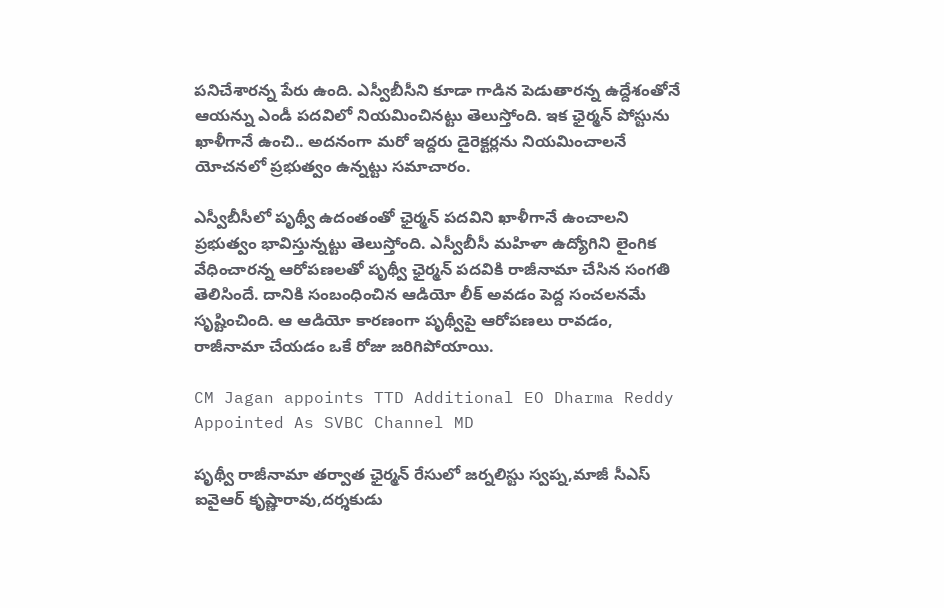పనిచేశారన్న పేరు ఉంది. ఎస్వీబీసీని కూడా గాడిన పెడుతారన్న ఉద్దేశంతోనే ఆయన్ను ఎండీ పదవిలో నియమించినట్టు తెలుస్తోంది. ఇక ఛైర్మన్ పోస్టును ఖాళీగానే ఉంచి.. అదనంగా మరో ఇద్దరు డైరెక్టర్లను నియమించాలనే యోచనలో ప్రభుత్వం ఉన్నట్టు సమాచారం.

ఎస్వీబీసీలో పృథ్వీ ఉదంతంతో ఛైర్మన్ పదవిని ఖాళీగానే ఉంచాలని ప్రభుత్వం భావిస్తున్నట్టు తెలుస్తోంది. ఎస్వీబీసీ మహిళా ఉద్యోగిని లైంగిక వేధించారన్న ఆరోపణలతో పృథ్వీ ఛైర్మన్ పదవికి రాజీనామా చేసిన సంగతి తెలిసిందే. దానికి సంబంధించిన ఆడియో లీక్ అవడం పెద్ద సంచలనమే సృష్టించింది. ఆ ఆడియో కారణంగా పృథ్వీపై ఆరోపణలు రావడం, రాజీనామా చేయడం ఒకే రోజు జరిగిపోయాయి.

CM Jagan appoints TTD Additional EO Dharma Reddy Appointed As SVBC Channel MD

పృథ్వీ రాజీనామా తర్వాత ఛైర్మన్ రేసులో జర్నలిస్టు స్వప్న,మాజీ సీఎస్ ఐవైఆర్ కృష్ణారావు,దర్శకుడు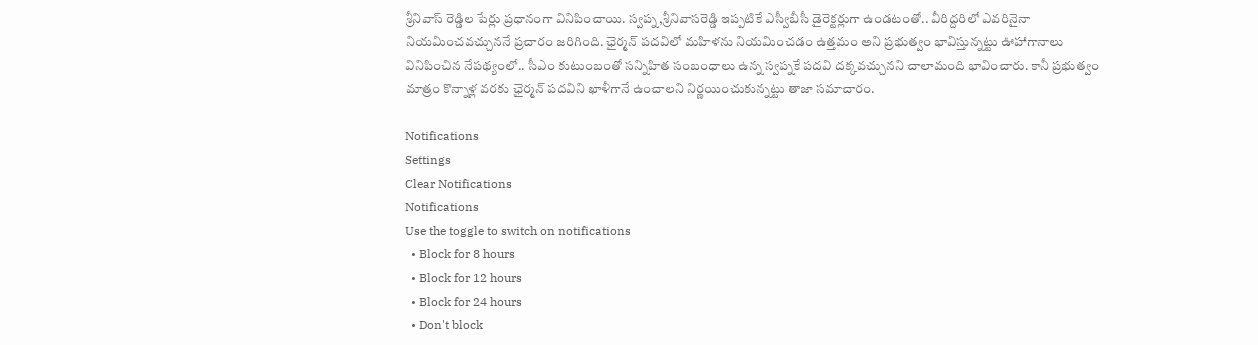శ్రీనివాస్ రెడ్డిల పేర్లు ప్రధానంగా వినిపించాయి. స్వప్న,శ్రీనివాసరెడ్డి ఇప్పటికే ఎస్వీబీసీ డైరెక్టర్లుగా ఉండటంతో.. వీరిద్దరిలో ఎవరినైనా నియమించవచ్చుననే ప్రచారం జరిగింది. ఛైర్మన్ పదవిలో మహిళను నియమించడం ఉత్తమం అని ప్రభుత్వం భావిస్తున్నట్టు ఊహాగానాలు వినిపించిన నేపథ్యంలో.. సీఎం కుటుంబంతో సన్నిహిత సంబంధాలు ఉన్న స్వప్నకే పదవి దక్కవచ్చునని చాలామంది భావించారు. కానీ ప్రభుత్వం మాత్రం కొన్నాళ్ల వరకు ఛైర్మన్ పదవిని ఖాళీగానే ఉంచాలని నిర్ణయించుకున్నట్టు తాజా సమాచారం.

Notifications
Settings
Clear Notifications
Notifications
Use the toggle to switch on notifications
  • Block for 8 hours
  • Block for 12 hours
  • Block for 24 hours
  • Don't block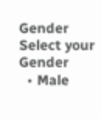Gender
Select your Gender
  • Male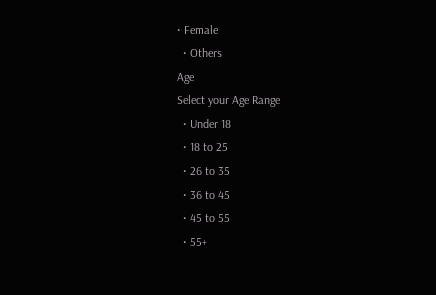• Female
  • Others
Age
Select your Age Range
  • Under 18
  • 18 to 25
  • 26 to 35
  • 36 to 45
  • 45 to 55
  • 55+